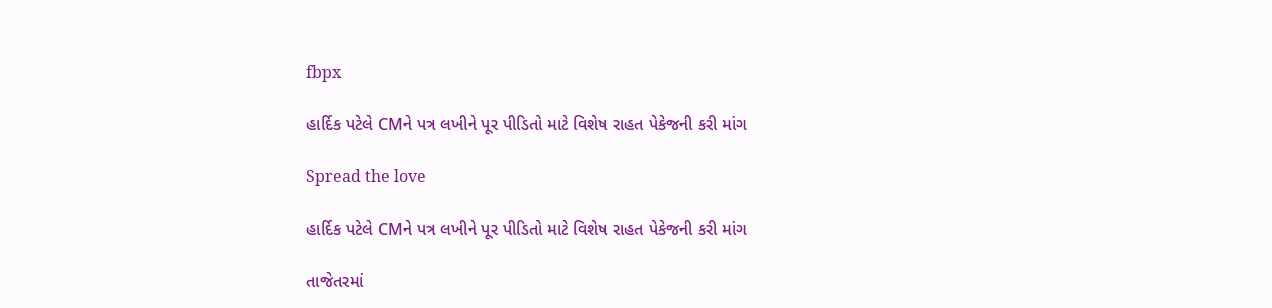fbpx

હાર્દિક પટેલે CMને પત્ર લખીને પૂર પીડિતો માટે વિશેષ રાહત પેકેજની કરી માંગ

Spread the love

હાર્દિક પટેલે CMને પત્ર લખીને પૂર પીડિતો માટે વિશેષ રાહત પેકેજની કરી માંગ

તાજેતરમાં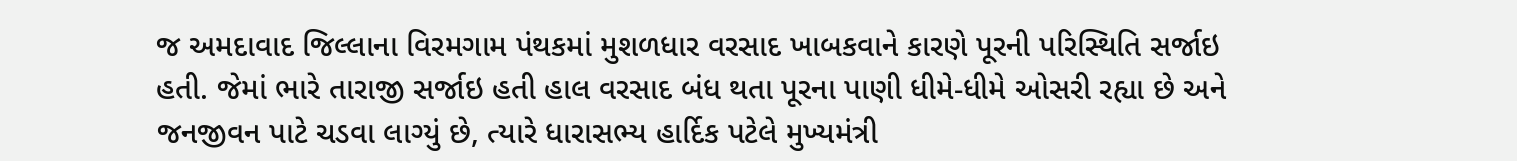જ અમદાવાદ જિલ્લાના વિરમગામ પંથકમાં મુશળધાર વરસાદ ખાબકવાને કારણે પૂરની પરિસ્થિતિ સર્જાઇ હતી. જેમાં ભારે તારાજી સર્જાઇ હતી હાલ વરસાદ બંધ થતા પૂરના પાણી ધીમે-ધીમે ઓસરી રહ્યા છે અને જનજીવન પાટે ચડવા લાગ્યું છે, ત્યારે ધારાસભ્ય હાર્દિક પટેલે મુખ્યમંત્રી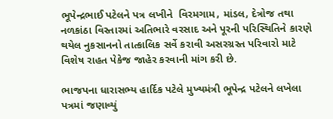ભૂપેન્દ્રભાઈ પટેલને પત્ર લખીને  વિરમગામ, માંડલ, દેત્રોજ તથા નળકાંઠા વિસ્તારમાં અતિભારે વરસાદ અને પૂરની પરિસ્થિતિને કારણે થયેલ નુકસાનનો તાત્કાલિક સર્વે કરાવી અસરગ્રસ્ત પરિવારો માટે વિશેષ રાહત પેકેજ જાહેર કરવાની માંગ કરી છે.

ભાજપના ધારાસભ્ય હાર્દિક પટેલે મુખ્યમંત્રી ભૂપેન્દ્ર પટેલને લખેલા પત્રમાં જણાવ્યું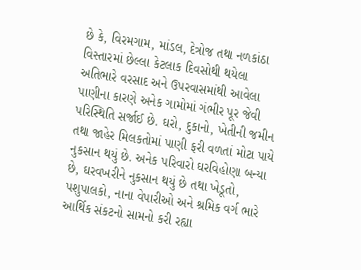છે કે, વિરમગામ, માંડલ, દેત્રોજ તથા નળકાંઠા વિસ્તારમાં છેલ્લા કેટલાક દિવસોથી થયેલા અતિભારે વરસાદ અને ઉપરવાસમાંથી આવેલા પાણીના કારણે અનેક ગામોમાં ગંભીર પૂર જેવી પરિસ્થિતિ સર્જાઈ છે. ઘરો, દુકાનો, ખેતીની જમીન તથા જાહેર મિલકતોમાં પાણી ફરી વળતાં મોટા પાયે નુકસાન થયું છે. અનેક પરિવારો ઘરવિહોણા બન્યા છે, ઘરવખરીને નુકસાન થયું છે તથા ખેડૂતો, પશુપાલકો, નાના વેપારીઓ અને શ્રમિક વર્ગ ભારે આર્થિક સંકટનો સામનો કરી રહ્યા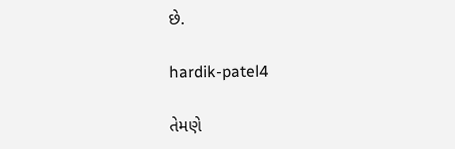છે.

hardik-patel4

તેમણે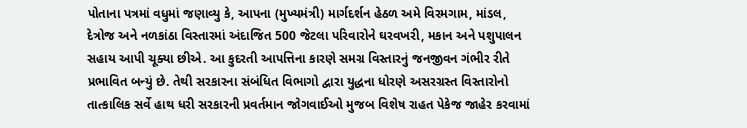પોતાના પત્રમાં વધુમાં જણાવ્યુ કે, આપના (મુખ્યમંત્રી) માર્ગદર્શન હેઠળ અમે વિરમગામ, માંડલ, દેત્રોજ અને નળકાંઠા વિસ્તારમાં અંદાજિત 500 જેટલા પરિવારોને ઘરવખરી, મકાન અને પશુપાલન સહાય આપી ચૂક્યા છીએ. આ કુદરતી આપત્તિના કારણે સમગ્ર વિસ્તારનું જનજીવન ગંભીર રીતે પ્રભાવિત બન્યું છે. તેથી સરકારના સંબંધિત વિભાગો દ્વારા યુદ્ધના ધોરણે અસરગ્રસ્ત વિસ્તારોનો તાત્કાલિક સર્વે હાથ ધરી સરકારની પ્રવર્તમાન જોગવાઈઓ મુજબ વિશેષ રાહત પેકેજ જાહેર કરવામાં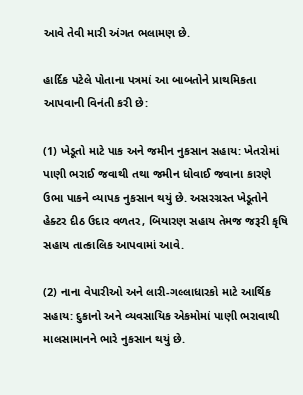આવે તેવી મારી અંગત ભલામણ છે.

હાર્દિક પટેલે પોતાના પત્રમાં આ બાબતોને પ્રાથમિકતા આપવાની વિનંતી કરી છે:

(1) ખેડૂતો માટે પાક અને જમીન નુકસાન સહાય: ખેતરોમાં પાણી ભરાઈ જવાથી તથા જમીન ધોવાઈ જવાના કારણે ઉભા પાકને વ્યાપક નુકસાન થયું છે. અસરગ્રસ્ત ખેડૂતોને હેક્ટર દીઠ ઉદાર વળતર, બિયારણ સહાય તેમજ જરૂરી કૃષિ સહાય તાત્કાલિક આપવામાં આવે.

(2) નાના વેપારીઓ અને લારી-ગલ્લાધારકો માટે આર્થિક સહાય: દુકાનો અને વ્યવસાયિક એકમોમાં પાણી ભરાવાથી માલસામાનને ભારે નુકસાન થયું છે.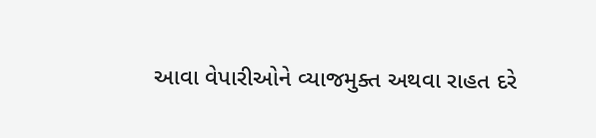આવા વેપારીઓને વ્યાજમુક્ત અથવા રાહત દરે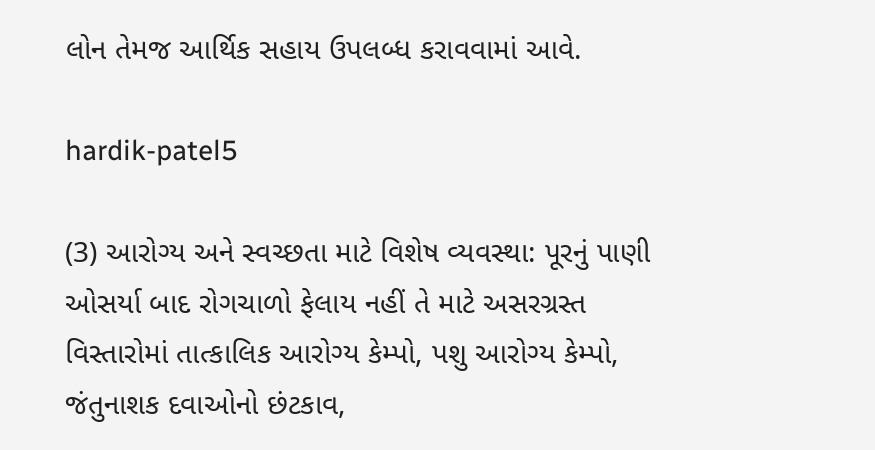લોન તેમજ આર્થિક સહાય ઉપલબ્ધ કરાવવામાં આવે.

hardik-patel5

(3) આરોગ્ય અને સ્વચ્છતા માટે વિશેષ વ્યવસ્થા: પૂરનું પાણી ઓસર્યા બાદ રોગચાળો ફેલાય નહીં તે માટે અસરગ્રસ્ત વિસ્તારોમાં તાત્કાલિક આરોગ્ય કેમ્પો, પશુ આરોગ્ય કેમ્પો, જંતુનાશક દવાઓનો છંટકાવ,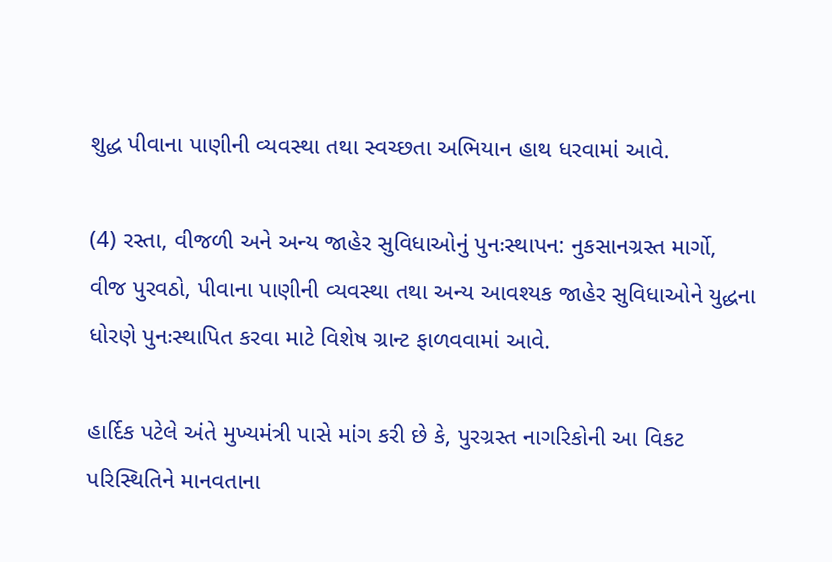શુદ્ધ પીવાના પાણીની વ્યવસ્થા તથા સ્વચ્છતા અભિયાન હાથ ધરવામાં આવે.

(4) રસ્તા, વીજળી અને અન્ય જાહેર સુવિધાઓનું પુનઃસ્થાપન: નુકસાનગ્રસ્ત માર્ગો, વીજ પુરવઠો, પીવાના પાણીની વ્યવસ્થા તથા અન્ય આવશ્યક જાહેર સુવિધાઓને યુદ્ધના ધોરણે પુનઃસ્થાપિત કરવા માટે વિશેષ ગ્રાન્ટ ફાળવવામાં આવે.

હાર્દિક પટેલે અંતે મુખ્યમંત્રી પાસે માંગ કરી છે કે, પુરગ્રસ્ત નાગરિકોની આ વિકટ પરિસ્થિતિને માનવતાના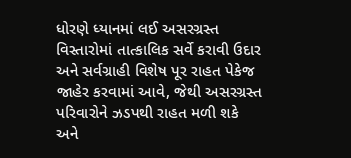ધોરણે ધ્યાનમાં લઈ અસરગ્રસ્ત વિસ્તારોમાં તાત્કાલિક સર્વે કરાવી ઉદાર અને સર્વગ્રાહી વિશેષ પૂર રાહત પેકેજ જાહેર કરવામાં આવે, જેથી અસરગ્રસ્ત પરિવારોને ઝડપથી રાહત મળી શકે અને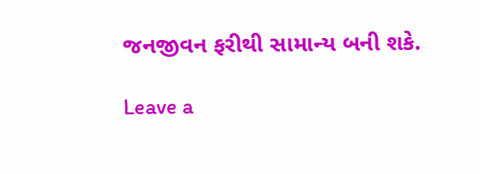જનજીવન ફરીથી સામાન્ય બની શકે.

Leave a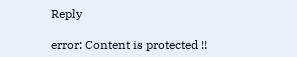Reply

error: Content is protected !!